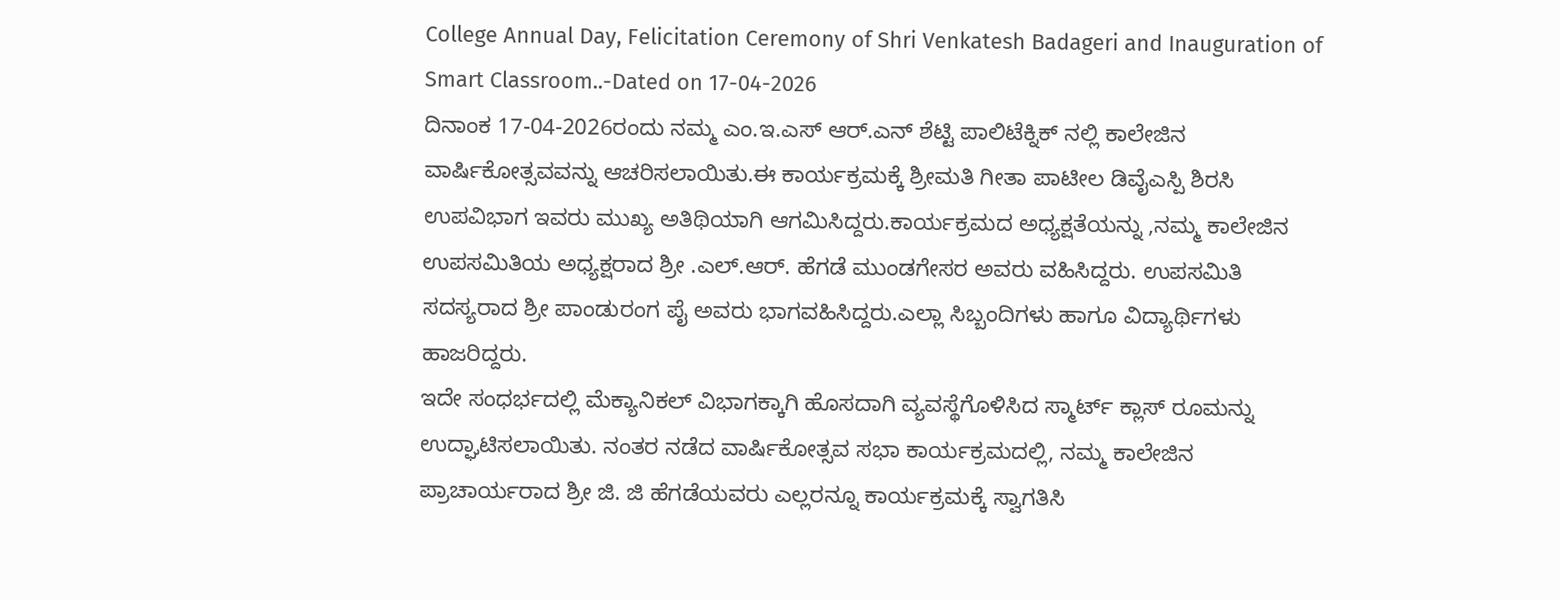College Annual Day, Felicitation Ceremony of Shri Venkatesh Badageri and Inauguration of Smart Classroom..-Dated on 17-04-2026
ದಿನಾಂಕ 17-04-2026ರಂದು ನಮ್ಮ ಎಂ.ಇ.ಎಸ್ ಆರ್.ಎನ್ ಶೆಟ್ಟಿ ಪಾಲಿಟೆಕ್ನಿಕ್ ನಲ್ಲಿ ಕಾಲೇಜಿನ ವಾರ್ಷಿಕೋತ್ಸವವನ್ನು ಆಚರಿಸಲಾಯಿತು.ಈ ಕಾರ್ಯಕ್ರಮಕ್ಕೆ ಶ್ರೀಮತಿ ಗೀತಾ ಪಾಟೀಲ ಡಿವೈಎಸ್ಪಿ ಶಿರಸಿ ಉಪವಿಭಾಗ ಇವರು ಮುಖ್ಯ ಅತಿಥಿಯಾಗಿ ಆಗಮಿಸಿದ್ದರು.ಕಾರ್ಯಕ್ರಮದ ಅಧ್ಯಕ್ಷತೆಯನ್ನು ,ನಮ್ಮ ಕಾಲೇಜಿನ ಉಪಸಮಿತಿಯ ಅಧ್ಯಕ್ಷರಾದ ಶ್ರೀ .ಎಲ್.ಆರ್. ಹೆಗಡೆ ಮುಂಡಗೇಸರ ಅವರು ವಹಿಸಿದ್ದರು. ಉಪಸಮಿತಿ ಸದಸ್ಯರಾದ ಶ್ರೀ ಪಾಂಡುರಂಗ ಪೈ ಅವರು ಭಾಗವಹಿಸಿದ್ದರು.ಎಲ್ಲಾ ಸಿಬ್ಬಂದಿಗಳು ಹಾಗೂ ವಿದ್ಯಾರ್ಥಿಗಳು ಹಾಜರಿದ್ದರು.
ಇದೇ ಸಂಧರ್ಭದಲ್ಲಿ ಮೆಕ್ಯಾನಿಕಲ್ ವಿಭಾಗಕ್ಕಾಗಿ ಹೊಸದಾಗಿ ವ್ಯವಸ್ಥೆಗೊಳಿಸಿದ ಸ್ಮಾರ್ಟ್ ಕ್ಲಾಸ್ ರೂಮನ್ನು ಉದ್ಘಾಟಿಸಲಾಯಿತು. ನಂತರ ನಡೆದ ವಾರ್ಷಿಕೋತ್ಸವ ಸಭಾ ಕಾರ್ಯಕ್ರಮದಲ್ಲಿ, ನಮ್ಮ ಕಾಲೇಜಿನ ಪ್ರಾಚಾರ್ಯರಾದ ಶ್ರೀ ಜಿ. ಜಿ ಹೆಗಡೆಯವರು ಎಲ್ಲರನ್ನೂ ಕಾರ್ಯಕ್ರಮಕ್ಕೆ ಸ್ವಾಗತಿಸಿ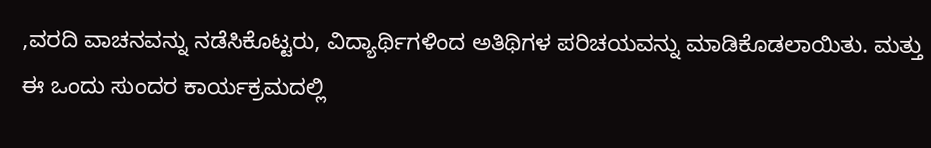,ವರದಿ ವಾಚನವನ್ನು ನಡೆಸಿಕೊಟ್ಟರು, ವಿದ್ಯಾರ್ಥಿಗಳಿಂದ ಅತಿಥಿಗಳ ಪರಿಚಯವನ್ನು ಮಾಡಿಕೊಡಲಾಯಿತು. ಮತ್ತು ಈ ಒಂದು ಸುಂದರ ಕಾರ್ಯಕ್ರಮದಲ್ಲಿ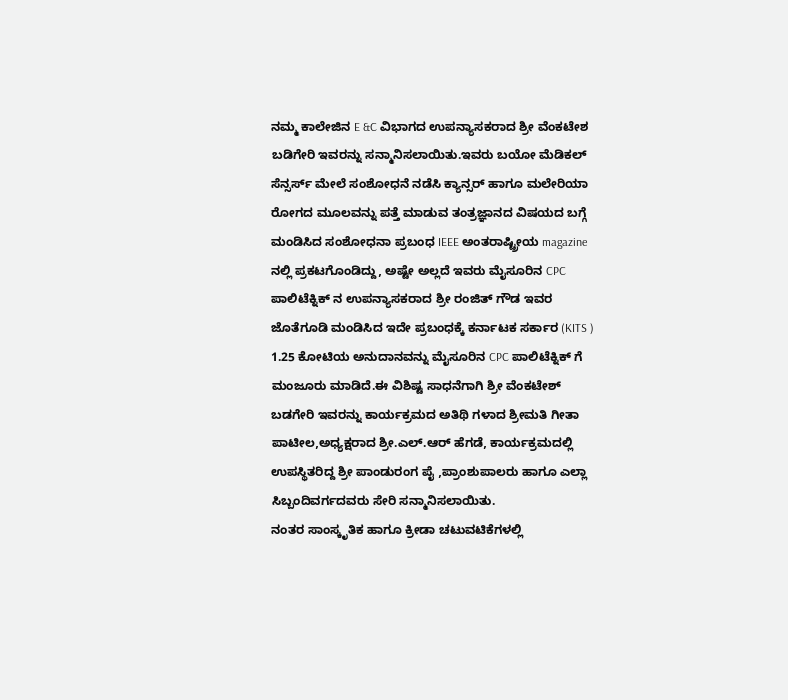ನಮ್ಮ ಕಾಲೇಜಿನ E &C ವಿಭಾಗದ ಉಪನ್ಯಾಸಕರಾದ ಶ್ರೀ ವೆಂಕಟೇಶ ಬಡಿಗೇರಿ ಇವರನ್ನು ಸನ್ಮಾನಿಸಲಾಯಿತು.ಇವರು ಬಯೋ ಮೆಡಿಕಲ್ ಸೆನ್ಸರ್ಸ್ ಮೇಲೆ ಸಂಶೋಧನೆ ನಡೆಸಿ ಕ್ಯಾನ್ಸರ್ ಹಾಗೂ ಮಲೇರಿಯಾ ರೋಗದ ಮೂಲವನ್ನು ಪತ್ತೆ ಮಾಡುವ ತಂತ್ರಜ್ಞಾನದ ವಿಷಯದ ಬಗ್ಗೆ ಮಂಡಿಸಿದ ಸಂಶೋಧನಾ ಪ್ರಬಂಧ IEEE ಅಂತರಾಷ್ಟ್ರೀಯ magazine ನಲ್ಲಿ ಪ್ರಕಟಗೊಂಡಿದ್ದು, ಅಷ್ಟೇ ಅಲ್ಲದೆ ಇವರು ಮೈಸೂರಿನ CPC ಪಾಲಿಟೆಕ್ನಿಕ್ ನ ಉಪನ್ಯಾಸಕರಾದ ಶ್ರೀ ರಂಜಿತ್ ಗೌಡ ಇವರ ಜೊತೆಗೂಡಿ ಮಂಡಿಸಿದ ಇದೇ ಪ್ರಬಂಧಕ್ಕೆ ಕರ್ನಾಟಕ ಸರ್ಕಾರ (KITS ) 1.25 ಕೋಟಿಯ ಅನುದಾನವನ್ನು ಮೈಸೂರಿನ CPC ಪಾಲಿಟೆಕ್ನಿಕ್ ಗೆ ಮಂಜೂರು ಮಾಡಿದೆ.ಈ ವಿಶಿಷ್ಟ ಸಾಧನೆಗಾಗಿ ಶ್ರೀ ವೆಂಕಟೇಶ್ ಬಡಗೇರಿ ಇವರನ್ನು ಕಾರ್ಯಕ್ರಮದ ಅತಿಥಿ ಗಳಾದ ಶ್ರೀಮತಿ ಗೀತಾ ಪಾಟೀಲ,ಅಧ್ಯಕ್ಷರಾದ ಶ್ರೀ.ಎಲ್.ಆರ್ ಹೆಗಡೆ, ಕಾರ್ಯಕ್ರಮದಲ್ಲಿ ಉಪಸ್ಥಿತರಿದ್ದ ಶ್ರೀ ಪಾಂಡುರಂಗ ಪೈ ,ಪ್ರಾಂಶುಪಾಲರು ಹಾಗೂ ಎಲ್ಲಾ ಸಿಬ್ಬಂದಿವರ್ಗದವರು ಸೇರಿ ಸನ್ಮಾನಿಸಲಾಯಿತು.
ನಂತರ ಸಾಂಸ್ಕೃತಿಕ ಹಾಗೂ ಕ್ರೀಡಾ ಚಟುವಟಿಕೆಗಳಲ್ಲಿ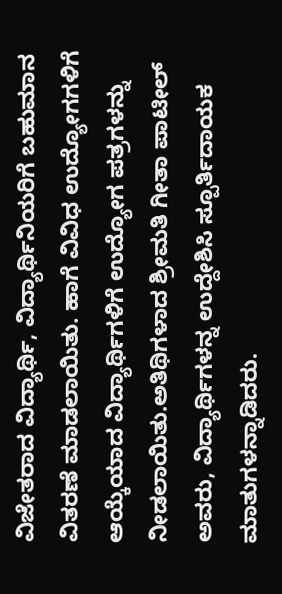ವಿಜೇತರಾದ ವಿದ್ಯಾರ್ಥಿ, ವಿದ್ಯಾರ್ಥಿನಿಯರಿಗೆ ಬಹುಮಾನ ವಿತರಣೆ ಮಾಡಲಾಯಿತು. ಹಾಗೆ ವಿವಿಧ ಉದ್ಯೋಗಗಳಿಗೆ ಆಯ್ಕೆಯಾದ ವಿದ್ಯಾರ್ಥಿಗಳಿಗೆ ಉದ್ಯೋಗ ಪತ್ರಗಳನ್ನು ನೀಡಲಾಯಿತು.ಅತಿಥಿಗಳಾದ ಶ್ರೀಮತಿ ಗೀತಾ ಪಾಟೀಲ್ ಅವರು, ವಿದ್ಯಾರ್ಥಿಗಳನ್ನ ಉದ್ದೇಶಿಸಿ ಸ್ಪೂರ್ತಿದಾಯಕ ಮಾತುಗಳನ್ನಾಡಿದರು.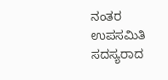ನಂತರ ಉಪಸಮಿತಿ ಸದಸ್ಯರಾದ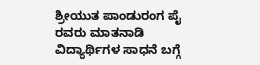ಶ್ರೀಯುತ ಪಾಂಡುರಂಗ ಪೈ ರವರು ಮಾತನಾಡಿ ವಿದ್ಯಾರ್ಥಿಗಳ ಸಾಧನೆ ಬಗ್ಗೆ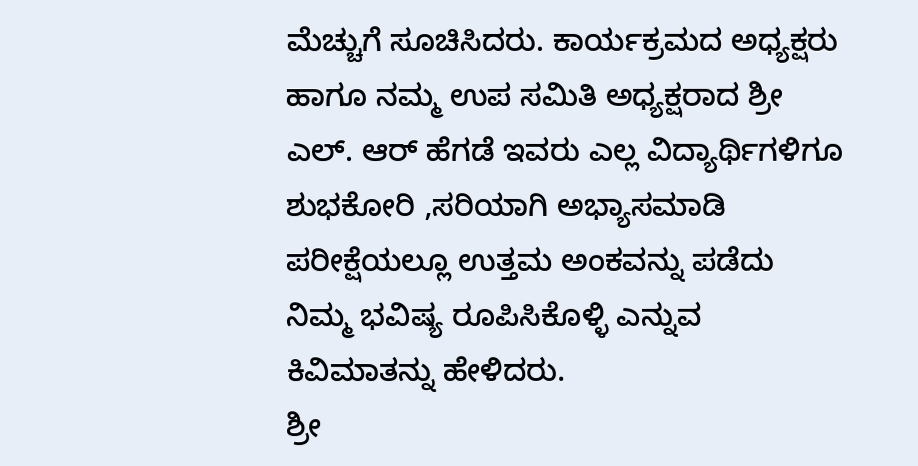ಮೆಚ್ಚುಗೆ ಸೂಚಿಸಿದರು. ಕಾರ್ಯಕ್ರಮದ ಅಧ್ಯಕ್ಷರು ಹಾಗೂ ನಮ್ಮ ಉಪ ಸಮಿತಿ ಅಧ್ಯಕ್ಷರಾದ ಶ್ರೀ ಎಲ್. ಆರ್ ಹೆಗಡೆ ಇವರು ಎಲ್ಲ ವಿದ್ಯಾರ್ಥಿಗಳಿಗೂ ಶುಭಕೋರಿ ,ಸರಿಯಾಗಿ ಅಭ್ಯಾಸಮಾಡಿ ಪರೀಕ್ಷೆಯಲ್ಲೂ ಉತ್ತಮ ಅಂಕವನ್ನು ಪಡೆದು ನಿಮ್ಮ ಭವಿಷ್ಯ ರೂಪಿಸಿಕೊಳ್ಳಿ ಎನ್ನುವ ಕಿವಿಮಾತನ್ನು ಹೇಳಿದರು.
ಶ್ರೀ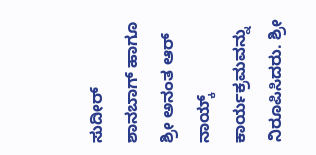ಸುದೀರ್ ಶಾನಬಾಗ್ ಹಾಗೂ ಶ್ರೀ ಅನಂತ ಆರ್ ನಾಯ್ಕ್ ಕಾರ್ಯಕ್ರಮವನ್ನು ನಿರೂಪಿಸಿದರು. ಶ್ರೀ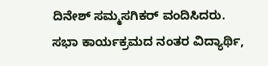ದಿನೇಶ್ ಸಮ್ಮಸಗಿಕರ್ ವಂದಿಸಿದರು.
ಸಭಾ ಕಾರ್ಯಕ್ರಮದ ನಂತರ ವಿದ್ಯಾರ್ಥಿ,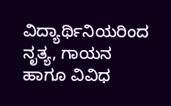ವಿದ್ಯಾರ್ಥಿನಿಯರಿಂದ ನೃತ್ಯ, ಗಾಯನ ಹಾಗೂ ವಿವಿಧ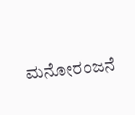ಮನೋರಂಜನೆ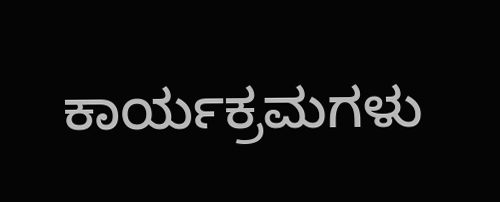ಕಾರ್ಯಕ್ರಮಗಳು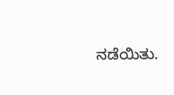ನಡೆಯಿತು.